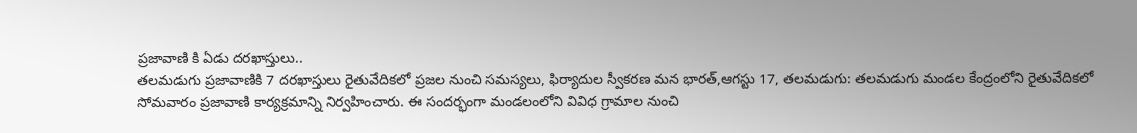ప్రజావాణి కి ఏడు దరఖాస్తులు..
తలమడుగు ప్రజావాణికి 7 దరఖాస్తులు రైతువేదికలో ప్రజల నుంచి సమస్యలు, ఫిర్యాదుల స్వీకరణ మన భారత్,ఆగస్టు 17, తలమడుగు: తలమడుగు మండల కేంద్రంలోని రైతువేదికలో సోమవారం ప్రజావాణి కార్యక్రమాన్ని నిర్వహించారు. ఈ సందర్భంగా మండలంలోని వివిధ గ్రామాల నుంచి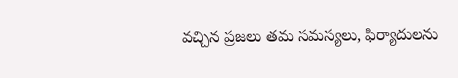వచ్చిన ప్రజలు తమ సమస్యలు, ఫిర్యాదులను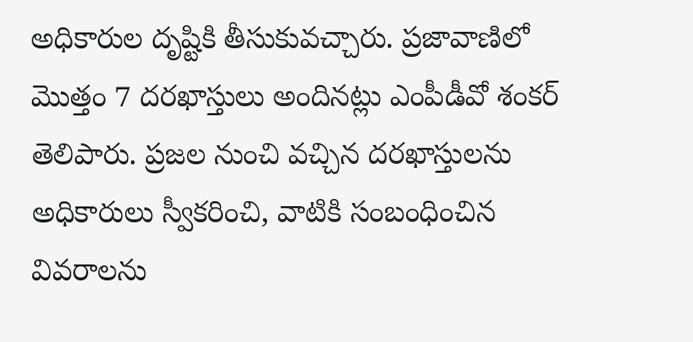అధికారుల దృష్టికి తీసుకువచ్చారు. ప్రజావాణిలో మొత్తం 7 దరఖాస్తులు అందినట్లు ఎంపీడీవో శంకర్ తెలిపారు. ప్రజల నుంచి వచ్చిన దరఖాస్తులను అధికారులు స్వీకరించి, వాటికి సంబంధించిన వివరాలను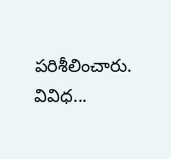పరిశీలించారు. వివిధ...